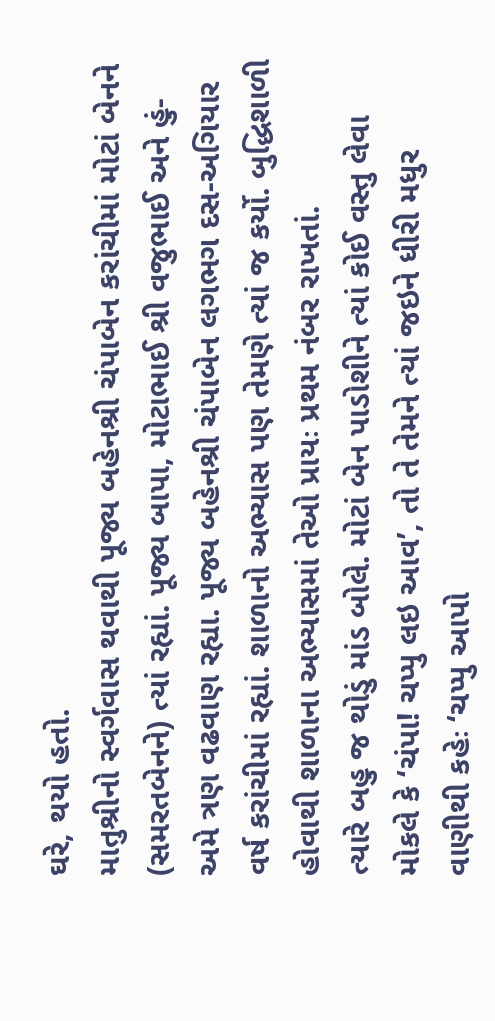ઘરે, થયો હતો.
માતુશ્રીનો સ્વર્ગવાસ થવાથી પૂજ્ય બહેનશ્રી ચંપાબેન કરાંચીમાં મોટાં બેનને
(સમરતબેનને) ત્યાં રહ્યાં. પૂજ્ય બાપા, મોટાભાઈ શ્રી વજુભાઈ અને હું-
અમે ત્રણ વઢવાણ રહ્યા. પૂજ્ય બહેનશ્રી ચંપાબેન લગભગ દસ-અગિયાર
વર્ષ કરાંચીમાં રહ્યાં. શાળાનો અભ્યાસ પણ તેમણે ત્યાં જ કર્યો. બુદ્ધિશાળી
હોવાથી શાળાના અભ્યાસમાં તેઓ પ્રાયઃ પ્રથમ નંબર રાખતાં.
ત્યારે બહુ જ થોડું માંડ બોલે. મોટાં બેન પાડોશીને ત્યાં કોઈ વસ્તુ લેવા
મોકલે કે ‘ચંપા! ચપ્પુ લઇ આવ’, તો તે તેમને ત્યાં જઇને ધીરી મધુર
વાણીથી કહેઃ ‘ચપ્પુ આપો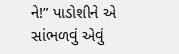ને!” પાડોશીને એ સાંભળવું એવું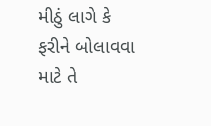મીઠું લાગે કે
ફરીને બોલાવવા માટે તે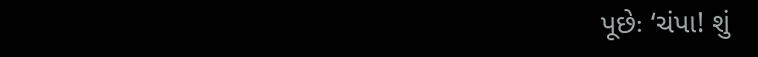પૂછેઃ ‘ચંપા! શું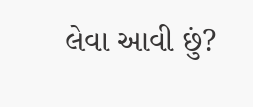લેવા આવી છું?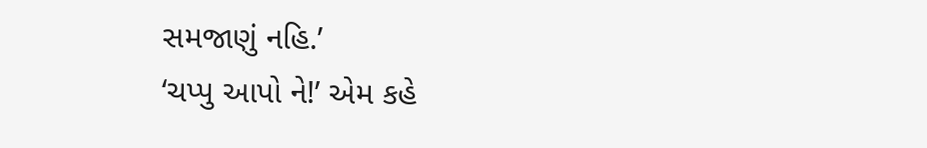સમજાણું નહિ.’
‘ચપ્પુ આપો ને!’ એમ કહે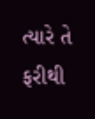ત્યારે તે ફરીથી